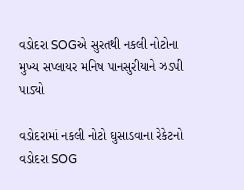વડોદરા SOGએ સુરતથી નકલી નોટોના મુખ્ય સપ્લાયર મનિષ પાનસુરીયાને ઝડપી પાડ્યો

વડોદરામાં નકલી નોટો ઘુસાડવાના રેકેટનો વડોદરા SOG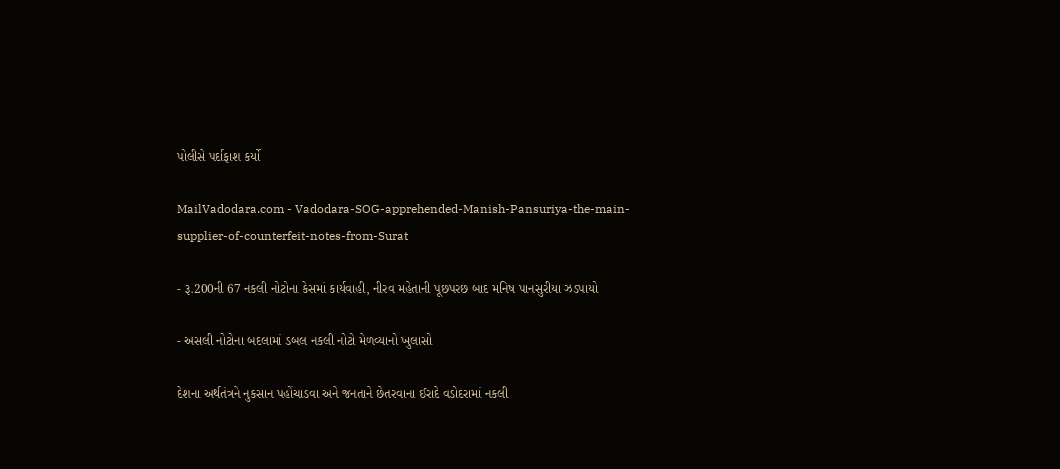પોલીસે પર્દાફાશ કર્યો

MailVadodara.com - Vadodara-SOG-apprehended-Manish-Pansuriya-the-main-supplier-of-counterfeit-notes-from-Surat

- રૂ.200ની 67 નકલી નોટોના કેસમાં કાર્યવાહી, નીરવ મહેતાની પૂછપરછ બાદ મનિષ પાનસુરીયા ઝડપાયો

- અસલી નોટોના બદલામાં ડબલ નકલી નોટો મેળવ્યાનો ખુલાસો

દેશના અર્થતંત્રને નુકસાન પહોંચાડવા અને જનતાને છેતરવાના ઈરાદે વડોદરામાં નકલી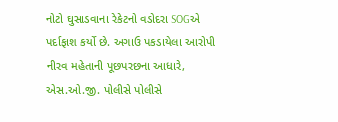નોટો ઘુસાડવાના રેકેટનો વડોદરા SOGએ પર્દાફાશ કર્યો છે. અગાઉ પકડાયેલા આરોપી નીરવ મહેતાની પૂછપરછના આધારે, એસ.ઓ.જી. પોલીસે પોલીસે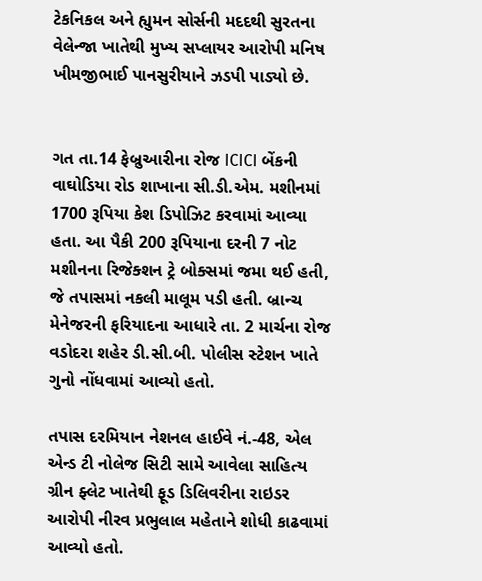ટેકનિકલ અને હ્યુમન સોર્સની મદદથી સુરતના વેલેન્જા ખાતેથી મુખ્ય સપ્લાયર આરોપી મનિષ ખીમજીભાઈ પાનસુરીયાને ઝડપી પાડ્યો છે.


ગત તા.14 ફેબ્રુઆરીના રોજ ICICI બેંકની વાઘોડિયા રોડ શાખાના સી.ડી.એમ. મશીનમાં 1700 રૂપિયા કેશ ડિપોઝિટ કરવામાં આવ્યા હતા. આ પૈકી 200 રૂપિયાના દરની 7 નોટ મશીનના રિજેક્શન ટ્રે બોક્સમાં જમા થઈ હતી, જે તપાસમાં નકલી માલૂમ પડી હતી. બ્રાન્ચ મેનેજરની ફરિયાદના આધારે તા. 2 માર્ચના રોજ વડોદરા શહેર ડી.સી.બી. પોલીસ સ્ટેશન ખાતે ગુનો નોંધવામાં આવ્યો હતો.

તપાસ દરમિયાન નેશનલ હાઈવે નં.-48, એલ એન્ડ ટી નોલેજ સિટી સામે આવેલા સાહિત્ય ગ્રીન ફ્લેટ ખાતેથી ફૂડ ડિલિવરીના રાઇડર આરોપી નીરવ પ્રભુલાલ મહેતાને શોધી કાઢવામાં આવ્યો હતો.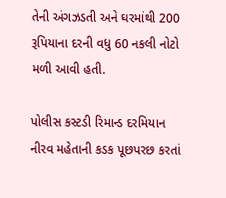તેની અંગઝડતી અને ઘરમાંથી 200 રૂપિયાના દરની વધુ 60 નકલી નોટો મળી આવી હતી.

પોલીસ કસ્ટડી રિમાન્ડ દરમિયાન નીરવ મહેતાની કડક પૂછપરછ કરતાં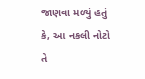જાણવા મળ્યું હતું કે, આ નકલી નોટો તે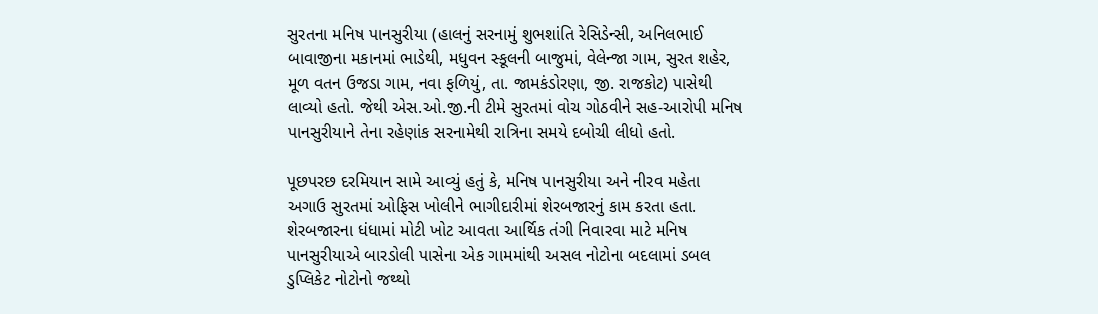સુરતના મનિષ પાનસુરીયા (હાલનું સરનામું શુભશાંતિ રેસિડેન્સી, અનિલભાઈ બાવાજીના મકાનમાં ભાડેથી, મધુવન સ્કૂલની બાજુમાં, વેલેન્જા ગામ, સુરત શહેર, મૂળ વતન ઉજડા ગામ, નવા ફળિયું, તા. જામકંડોરણા, જી. રાજકોટ) પાસેથી લાવ્યો હતો. જેથી એસ.ઓ.જી.ની ટીમે સુરતમાં વોચ ગોઠવીને સહ-આરોપી મનિષ પાનસુરીયાને તેના રહેણાંક સરનામેથી રાત્રિના સમયે દબોચી લીધો હતો.

પૂછપરછ દરમિયાન સામે આવ્યું હતું કે, મનિષ પાનસુરીયા અને નીરવ મહેતા અગાઉ સુરતમાં ઓફિસ ખોલીને ભાગીદારીમાં શેરબજારનું કામ કરતા હતા. શેરબજારના ધંધામાં મોટી ખોટ આવતા આર્થિક તંગી નિવારવા માટે મનિષ પાનસુરીયાએ બારડોલી પાસેના એક ગામમાંથી અસલ નોટોના બદલામાં ડબલ ડુપ્લિકેટ નોટોનો જથ્થો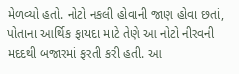મેળવ્યો હતો. નોટો નકલી હોવાની જાણ હોવા છતાં, પોતાના આર્થિક ફાયદા માટે તેણે આ નોટો નીરવની મદદથી બજારમાં ફરતી કરી હતી. આ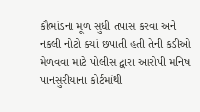કૌભાંડના મૂળ સુધી તપાસ કરવા અને નકલી નોટો ક્યાં છપાતી હતી તેની કડીઓ મેળવવા માટે પોલીસ દ્વારા આરોપી મનિષ પાનસુરીયાના કોર્ટમાંથી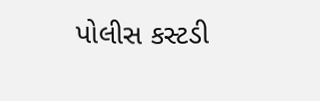પોલીસ કસ્ટડી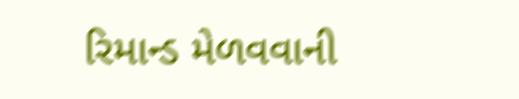રિમાન્ડ મેળવવાની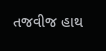તજવીજ હાથ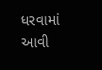ધરવામાં આવી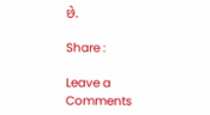છે.

Share :

Leave a Comments